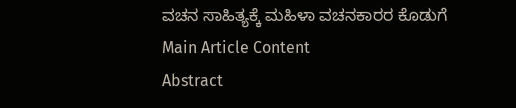ವಚನ ಸಾಹಿತ್ಯಕ್ಕೆ ಮಹಿಳಾ ವಚನಕಾರರ ಕೊಡುಗೆ
Main Article Content
Abstract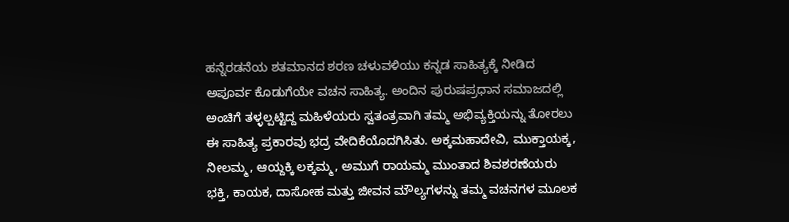ಹನ್ನೆರಡನೆಯ ಶತಮಾನದ ಶರಣ ಚಳುವಳಿಯು ಕನ್ನಡ ಸಾಹಿತ್ಯಕ್ಕೆ ನೀಡಿದ ಅಪೂರ್ವ ಕೊಡುಗೆಯೇ ವಚನ ಸಾಹಿತ್ಯ. ಅಂದಿನ ಪುರುಷಪ್ರಧಾನ ಸಮಾಜದಲ್ಲಿ ಅಂಚಿಗೆ ತಳ್ಳಲ್ಪಟ್ಟಿದ್ದ ಮಹಿಳೆಯರು ಸ್ವತಂತ್ರವಾಗಿ ತಮ್ಮ ಅಭಿವ್ಯಕ್ತಿಯನ್ನು ತೋರಲು ಈ ಸಾಹಿತ್ಯ ಪ್ರಕಾರವು ಭದ್ರ ವೇದಿಕೆಯೊದಗಿಸಿತು. ಅಕ್ಕಮಹಾದೇವಿ, ಮುಕ್ತಾಯಕ್ಕ, ನೀಲಮ್ಮ, ಆಯ್ದಕ್ಕಿ ಲಕ್ಕಮ್ಮ, ಅಮುಗೆ ರಾಯಮ್ಮ ಮುಂತಾದ ಶಿವಶರಣೆಯರು ಭಕ್ತಿ, ಕಾಯಕ, ದಾಸೋಹ ಮತ್ತು ಜೀವನ ಮೌಲ್ಯಗಳನ್ನು ತಮ್ಮ ವಚನಗಳ ಮೂಲಕ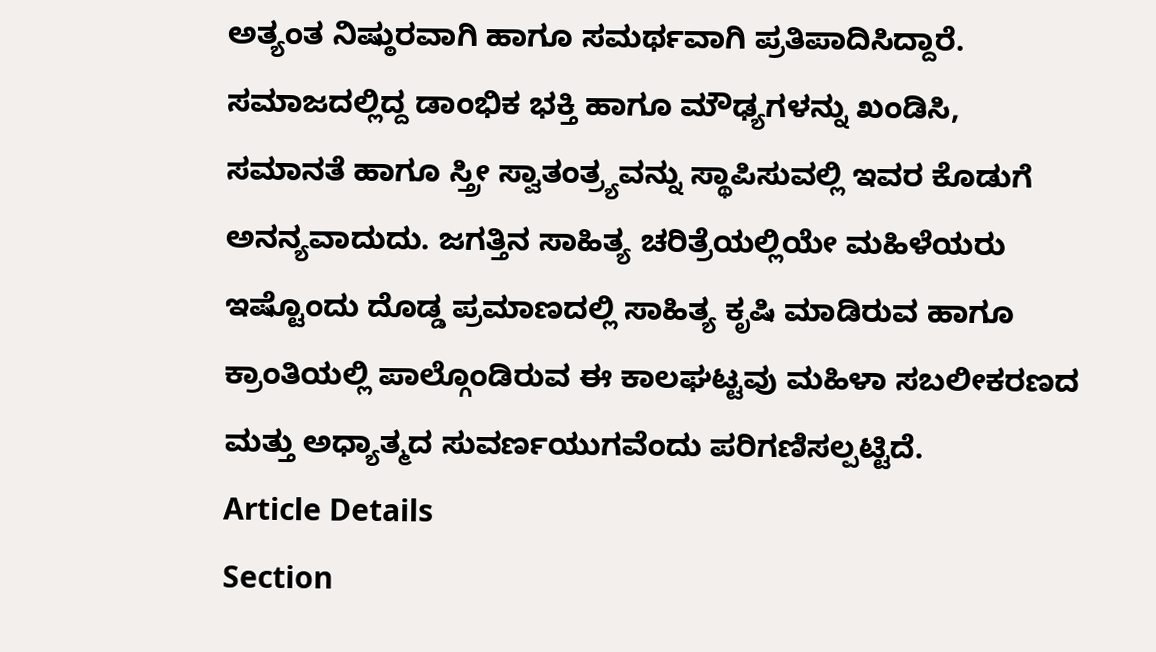ಅತ್ಯಂತ ನಿಷ್ಠುರವಾಗಿ ಹಾಗೂ ಸಮರ್ಥವಾಗಿ ಪ್ರತಿಪಾದಿಸಿದ್ದಾರೆ. ಸಮಾಜದಲ್ಲಿದ್ದ ಡಾಂಭಿಕ ಭಕ್ತಿ ಹಾಗೂ ಮೌಢ್ಯಗಳನ್ನು ಖಂಡಿಸಿ, ಸಮಾನತೆ ಹಾಗೂ ಸ್ತ್ರೀ ಸ್ವಾತಂತ್ರ್ಯವನ್ನು ಸ್ಥಾಪಿಸುವಲ್ಲಿ ಇವರ ಕೊಡುಗೆ ಅನನ್ಯವಾದುದು. ಜಗತ್ತಿನ ಸಾಹಿತ್ಯ ಚರಿತ್ರೆಯಲ್ಲಿಯೇ ಮಹಿಳೆಯರು ಇಷ್ಟೊಂದು ದೊಡ್ಡ ಪ್ರಮಾಣದಲ್ಲಿ ಸಾಹಿತ್ಯ ಕೃಷಿ ಮಾಡಿರುವ ಹಾಗೂ ಕ್ರಾಂತಿಯಲ್ಲಿ ಪಾಲ್ಗೊಂಡಿರುವ ಈ ಕಾಲಘಟ್ಟವು ಮಹಿಳಾ ಸಬಲೀಕರಣದ ಮತ್ತು ಅಧ್ಯಾತ್ಮದ ಸುವರ್ಣಯುಗವೆಂದು ಪರಿಗಣಿಸಲ್ಪಟ್ಟಿದೆ.
Article Details
Section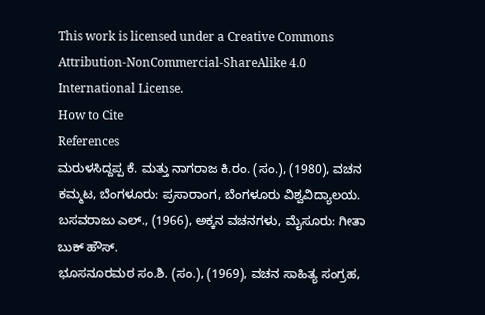This work is licensed under a Creative Commons Attribution-NonCommercial-ShareAlike 4.0 International License.
How to Cite
References
ಮರುಳಸಿದ್ದಪ್ಪ ಕೆ. ಮತ್ತು ನಾಗರಾಜ ಕಿ.ರಂ. (ಸಂ.), (1980), ವಚನ ಕಮ್ಮಟ, ಬೆಂಗಳೂರು: ಪ್ರಸಾರಾಂಗ, ಬೆಂಗಳೂರು ವಿಶ್ವವಿದ್ಯಾಲಯ.
ಬಸವರಾಜು ಎಲ್., (1966), ಅಕ್ಕನ ವಚನಗಳು, ಮೈಸೂರು: ಗೀತಾ ಬುಕ್ ಹೌಸ್.
ಭೂಸನೂರಮಠ ಸಂ.ಶಿ. (ಸಂ.), (1969), ವಚನ ಸಾಹಿತ್ಯ ಸಂಗ್ರಹ,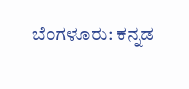ಬೆಂಗಳೂರು: ಕನ್ನಡ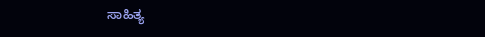ಸಾಹಿತ್ಯ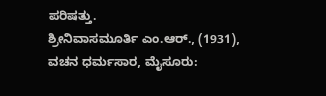ಪರಿಷತ್ತು.
ಶ್ರೀನಿವಾಸಮೂರ್ತಿ ಎಂ.ಆರ್., (1931), ವಚನ ಧರ್ಮಸಾರ, ಮೈಸೂರು: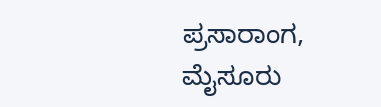ಪ್ರಸಾರಾಂಗ, ಮೈಸೂರು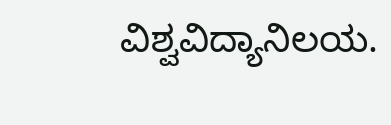ವಿಶ್ವವಿದ್ಯಾನಿಲಯ.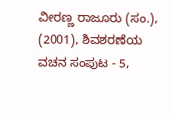ವೀರಣ್ಣ ರಾಜೂರು (ಸಂ.), (2001), ಶಿವಶರಣೆಯ ವಚನ ಸಂಪುಟ - 5,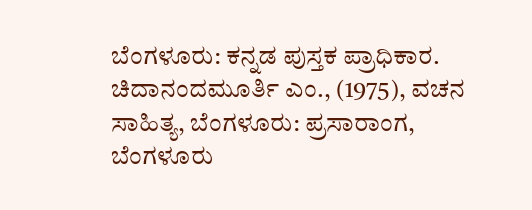ಬೆಂಗಳೂರು: ಕನ್ನಡ ಪುಸ್ತಕ ಪ್ರಾಧಿಕಾರ.
ಚಿದಾನಂದಮೂರ್ತಿ ಎಂ., (1975), ವಚನ ಸಾಹಿತ್ಯ, ಬೆಂಗಳೂರು: ಪ್ರಸಾರಾಂಗ, ಬೆಂಗಳೂರು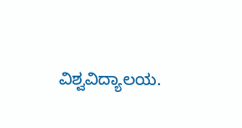ವಿಶ್ವವಿದ್ಯಾಲಯ.